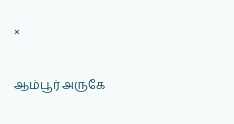×

ஆம்பூர் அருகே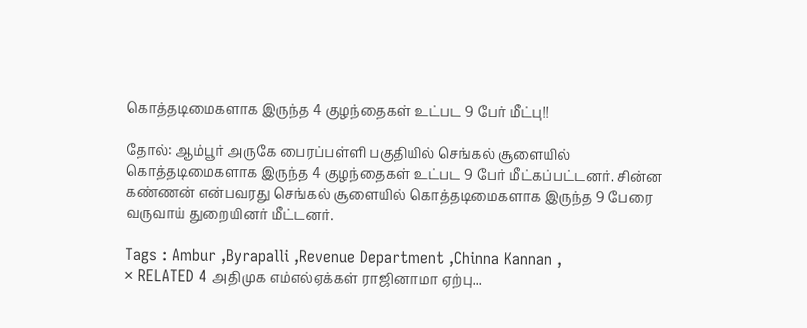கொத்தடிமைகளாக இருந்த 4 குழந்தைகள் உட்பட 9 பேர் மீட்பு!!

தோல்: ஆம்பூர் அருகே பைரப்பள்ளி பகுதியில் செங்கல் சூளையில் கொத்தடிமைகளாக இருந்த 4 குழந்தைகள் உட்பட 9 பேர் மீட்கப்பட்டனர். சின்ன கண்ணன் என்பவரது செங்கல் சூளையில் கொத்தடிமைகளாக இருந்த 9 பேரை வருவாய் துறையினர் மீட்டனர்.

Tags : Ambur ,Byrapalli ,Revenue Department ,Chinna Kannan ,
× RELATED 4 அதிமுக எம்எல்ஏக்கள் ராஜினாமா ஏற்பு...